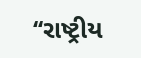‘‘રાષ્ટ્રીય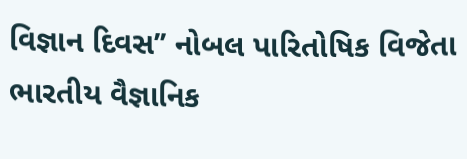વિજ્ઞાન દિવસ’’ નોબલ પારિતોષિક વિજેતા ભારતીય વૈજ્ઞાનિક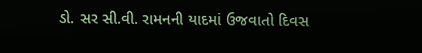ડો. સર સી.વી. રામનની યાદમાં ઉજવાતો દિવસ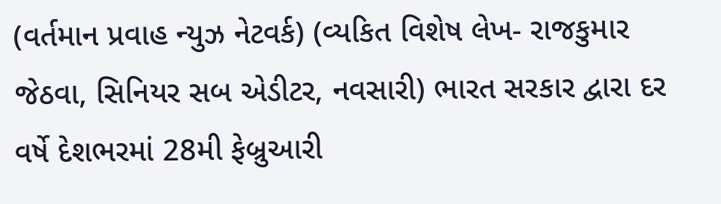(વર્તમાન પ્રવાહ ન્યુઝ નેટવર્ક) (વ્યકિત વિશેષ લેખ- રાજકુમાર જેઠવા, સિનિયર સબ એડીટર, નવસારી) ભારત સરકાર દ્વારા દર વર્ષે દેશભરમાં 28મી ફેબ્રુઆરી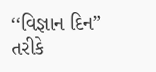‘‘વિજ્ઞાન દિન” તરીકે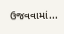ઉજવવામાં...